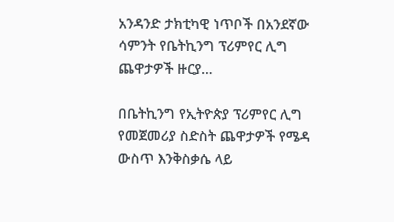አንዳንድ ታክቲካዊ ነጥቦች በአንደኛው ሳምንት የቤትኪንግ ፕሪምየር ሊግ ጨዋታዎች ዙርያ…

በቤትኪንግ የኢትዮጵያ ፕሪምየር ሊግ የመጀመሪያ ስድስት ጨዋታዎች የሜዳ ውስጥ እንቅስቃሴ ላይ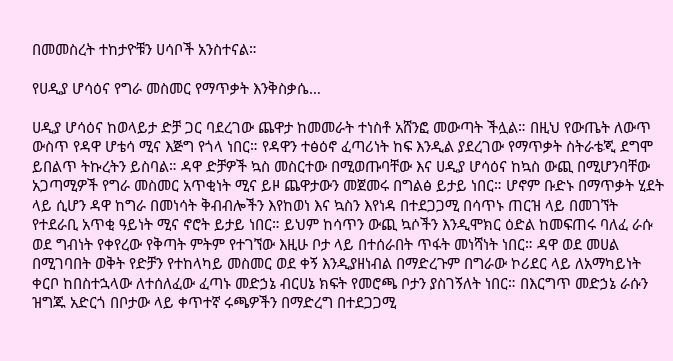በመመስረት ተከታዮቹን ሀሳቦች አንስተናል።

የሀዲያ ሆሳዕና የግራ መስመር የማጥቃት እንቅስቃሴ…

ሀዲያ ሆሳዕና ከወላይታ ድቻ ጋር ባደረገው ጨዋታ ከመመራት ተነስቶ አሸንፎ መውጣት ችሏል። በዚህ የውጤት ለውጥ ውስጥ የዳዋ ሆቴሳ ሚና እጅግ የጎላ ነበር። የዳዋን ተፅዕኖ ፈጣሪነት ከፍ እንዲል ያደረገው የማጥቃት ስትራቴጂ ደግሞ ይበልጥ ትኩረትን ይስባል። ዳዋ ድቻዎች ኳስ መስርተው በሚወጡባቸው እና ሀዲያ ሆሳዕና ከኳስ ውጪ በሚሆንባቸው አጋጣሚዎች የግራ መስመር አጥቂነት ሚና ይዞ ጨዋታውን መጀመሩ በግልፅ ይታይ ነበር። ሆኖም ቡድኑ በማጥቃት ሂደት ላይ ሲሆን ዳዋ ከግራ በመነሳት ቅብብሎችን እየከወነ እና ኳስን እየነዳ በተደጋጋሚ በሳጥኑ ጠርዝ ላይ በመገኘት የተደራቢ አጥቂ ዓይነት ሚና ኖሮት ይታይ ነበር። ይህም ከሳጥን ውጪ ኳሶችን እንዲሞክር ዕድል ከመፍጠሩ ባለፈ ራሱ ወደ ግብነት የቀየረው የቅጣት ምትም የተገኘው እዚሁ ቦታ ላይ በተሰራበት ጥፋት መነሻነት ነበር። ዳዋ ወደ መሀል በሚገባበት ወቅት የድቻን የተከላካይ መስመር ወደ ቀኝ እንዲያዘነብል በማድረጉም በግራው ኮሪደር ላይ ለአማካይነት ቀርቦ ከበስተኋላው ለተሰለፈው ፈጣኑ መድኃኔ ብርሀኔ ክፍት የመሮጫ ቦታን ያስገኝለት ነበር። በእርግጥ መድኃኔ ራሱን ዝግጁ አድርጎ በቦታው ላይ ቀጥተኛ ሩጫዎችን በማድረግ በተደጋጋሚ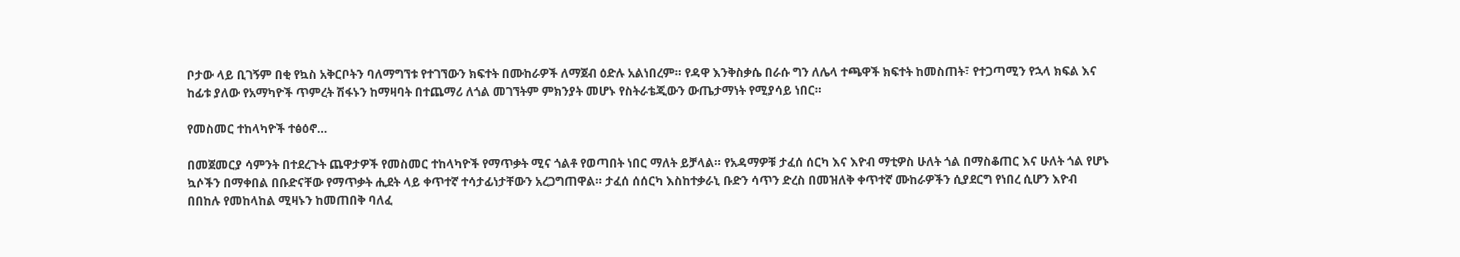ቦታው ላይ ቢገኝም በቂ የኳስ አቅርቦትን ባለማግኘቱ የተገኘውን ክፍተት በሙከራዎች ለማጀብ ዕድሉ አልነበረም። የዳዋ እንቅስቃሴ በራሱ ግን ለሌላ ተጫዋች ክፍተት ከመስጠት፣ የተጋጣሚን የኋላ ክፍል እና ከፊቱ ያለው የአማካዮች ጥምረት ሽፋኑን ከማዛባት በተጨማሪ ለጎል መገኘትም ምክንያት መሆኑ የስትራቴጂውን ውጤታማነት የሚያሳይ ነበር።

የመስመር ተከላካዮች ተፅዕኖ…

በመጀመርያ ሳምንት በተደረጉት ጨዋታዎች የመስመር ተከላካዮች የማጥቃት ሚና ጎልቶ የወጣበት ነበር ማለት ይቻላል። የአዳማዎቹ ታፈሰ ሰርካ እና እዮብ ማቲዎስ ሁለት ጎል በማስቆጠር እና ሁለት ጎል የሆኑ ኳሶችን በማቀበል በቡድናቸው የማጥቃት ሒደት ላይ ቀጥተኛ ተሳታፊነታቸውን አረጋግጠዋል። ታፈሰ ሰሰርካ እስከተቃራኒ ቡድን ሳጥን ድረስ በመዝለቅ ቀጥተኛ ሙከራዎችን ሲያደርግ የነበረ ሲሆን እዮብ በበከሉ የመከላከል ሚዛኑን ከመጠበቅ ባለፈ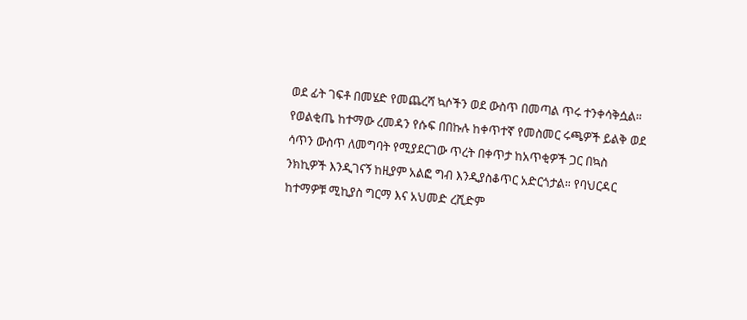ወደ ፊት ገፍቶ በመሄድ የመጨረሻ ኳሶችን ወደ ውስጥ በመጣል ጥሩ ተንቀሳቅሷል። የወልቂጤ ከተማው ረመዳን የሱፍ በበኩሉ ከቀጥተኛ የመስመር ሩጫዎች ይልቅ ወደ ሳጥን ውስጥ ለመግባት የሚያደርገው ጥረት በቀጥታ ከአጥቂዎች ጋር በኳስ ንክኪዎች እንዲገናኝ ከዚያም አልፎ ግብ እንዲያስቆጥር አድርጎታል። የባህርዳር ከተማዎቹ ሚኪያስ ግርማ እና አህመድ ረሺድም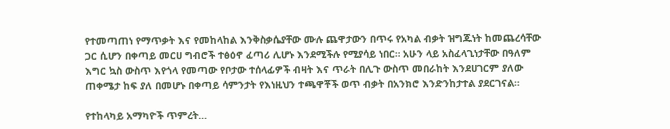የተመጣጠነ የማጥቃት እና የመከላከል እንቅስቃሴያቸው ሙሉ ጨዋታውን በጥሩ የአካል ብቃት ዝግጁነት ከመጨረሳቸው ጋር ሲሆን በቀጣይ መርሀ ግብሮች ተፅዕኖ ፈጣሪ ሊሆኑ እንደሚችሉ የሚያሳይ ነበር። አሁን ላይ አስፈላጊነታቸው በዓለም እግር ኳስ ውስጥ እየጎላ የመጣው የቦታው ተሰላፊዎች ብዛት እና ጥራት በሊጉ ውስጥ መበራከት እንደሀገርም ያለው ጠቀሜታ ከፍ ያለ በመሆኑ በቀጣይ ሳምንታት የእነዚህን ተጫዋቾች ወጥ ብቃት በአንክሮ እንድንከታተል ያደርገናል።

የተከላካይ አማካዮች ጥምረት…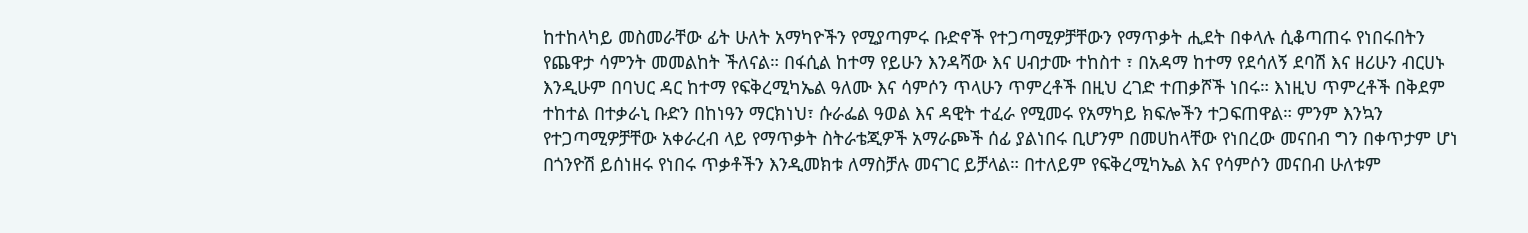ከተከላካይ መስመራቸው ፊት ሁለት አማካዮችን የሚያጣምሩ ቡድኖች የተጋጣሚዎቻቸውን የማጥቃት ሒደት በቀላሉ ሲቆጣጠሩ የነበሩበትን የጨዋታ ሳምንት መመልከት ችለናል። በፋሲል ከተማ የይሁን እንዳሻው እና ሀብታሙ ተከስተ ፣ በአዳማ ከተማ የደሳለኝ ደባሽ እና ዘሪሁን ብርሀኑ እንዲሁም በባህር ዳር ከተማ የፍቅረሚካኤል ዓለሙ እና ሳምሶን ጥላሁን ጥምረቶች በዚህ ረገድ ተጠቃሾች ነበሩ። እነዚህ ጥምረቶች በቅደም ተከተል በተቃራኒ ቡድን በከነዓን ማርክነህ፣ ሱራፌል ዓወል እና ዳዊት ተፈራ የሚመሩ የአማካይ ክፍሎችን ተጋፍጠዋል። ምንም እንኳን የተጋጣሚዎቻቸው አቀራረብ ላይ የማጥቃት ስትራቴጂዎች አማራጮች ሰፊ ያልነበሩ ቢሆንም በመሀከላቸው የነበረው መናበብ ግን በቀጥታም ሆነ በጎንዮሽ ይሰነዘሩ የነበሩ ጥቃቶችን እንዲመክቱ ለማስቻሉ መናገር ይቻላል። በተለይም የፍቅረሚካኤል እና የሳምሶን መናበብ ሁለቱም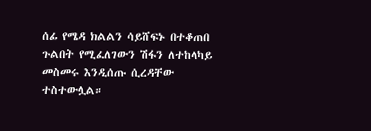ሰፊ የሜዳ ክልልን ሳይሸፍኑ በተቆጠበ ጉልበት የሚፈለገውን ሽፋን ለተከላካይ መስመሩ እንዲሰጡ ሲረዳቸው ተስተውሏል።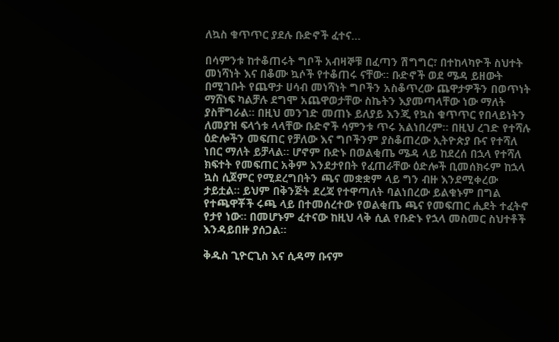ለኳስ ቁጥጥር ያደሉ ቡድኖች ፈተና…

በሳምንቱ ከተቆጠሩት ግቦች አብዛኞቹ በፈጣን ሽግግር፣ በተከላካዮች ስህተት መነሻነት እና በቆሙ ኳሶች የተቆጠሩ ናቸው። ቡድኖች ወደ ሜዳ ይዘውት በሚገቡት የጨዋታ ሀሳብ መነሻነት ግቦችን አስቆጥረው ጨዋታዎችን በወጥነት ማሸነፍ ካልቻሉ ደግሞ አጨዋወታቸው ስኬትን እያመጣላቸው ነው ማለት ያስቸግራል። በዚህ መንገድ መጠኑ ይለያይ እንጂ የኳስ ቁጥጥር የበላይነትን ለመያዝ ፍላጎቱ ላላቸው ቡድኖች ሳምንቱ ጥሩ አልነበረም። በዚህ ረገድ የተሻሉ ዕድሎችን መፍጠር የቻለው እና ግቦችንም ያስቆጠረው ኢትዮጵያ ቡና የተሻለ ነበር ማለት ይቻላል። ሆኖም ቡድኑ በወልቂጤ ሜዳ ላይ ከደረሰ በኋላ የተሻለ ክፍተት የመፍጠር አቅም እንደታየበት የፈጠራቸው ዕድሎች ቢመሰክሩም ከኋላ ኳስ ሲጀምር የሚደረግበትን ጫና መቋቋም ላይ ግን ብዙ እንደሚቀረው ታይቷል። ይህም በቅንጅት ደረጃ የተዋጣለት ባልነበረው ይልቁኑም በግል የተጫዋቾች ሩጫ ላይ በተመሰረተው የወልቂጤ ጫና የመፍጠር ሒደት ተፈትኖ የታየ ነው። በመሆኑም ፈተናው ከዚህ ላቅ ሲል የቡድኑ የኋላ መስመር ስህተቶች እንዳይበዙ ያሰጋል።

ቅዱስ ጊዮርጊስ እና ሲዳማ ቡናም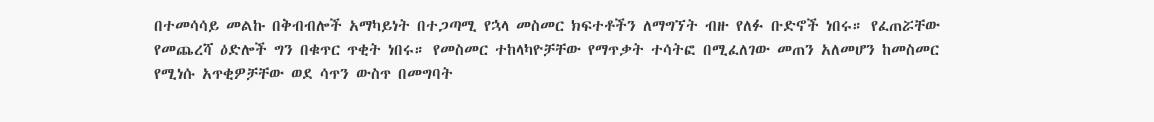በተመሳሳይ መልኩ በቅብብሎች አማካይነት በተጋጣሚ የኋላ መስመር ክፍተቶችን ለማግኘት ብዙ የለፉ ቡድኖች ነበሩ። የፈጠሯቸው የመጨረሻ ዕድሎች ግን በቁጥር ጥቂት ነበሩ። የመስመር ተከላካዮቻቸው የማጥቃት ተሳትፎ በሚፈለገው መጠን አለመሆን ከመስመር የሚነሱ አጥቂዎቻቸው ወደ ሳጥን ውስጥ በመግባት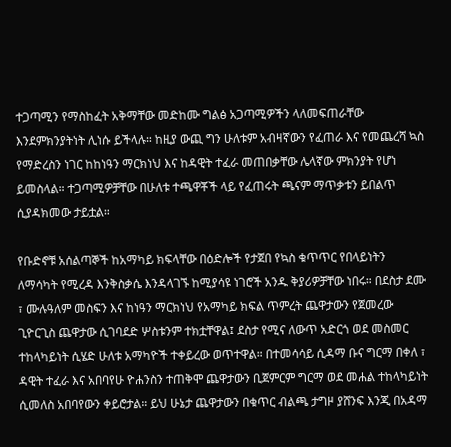ተጋጣሚን የማስከፈት አቅማቸው መድከሙ ግልፅ አጋጣሚዎችን ላለመፍጠራቸው እንደምክንያትነት ሊነሱ ይችላሉ። ከዚያ ውጪ ግን ሁለቱም አብዛኛውን የፈጠራ እና የመጨረሻ ኳስ የማድረስን ነገር ከከነዓን ማርክነህ እና ከዳዊት ተፈራ መጠበቃቸው ሌላኛው ምክንያት የሆነ ይመስላል። ተጋጣሚዎቻቸው በሁለቱ ተጫዋቾች ላይ የፈጠሩት ጫናም ማጥቃቱን ይበልጥ ሲያዳክመው ታይቷል።

የቡድኖቹ አሰልጣኞች ከአማካይ ክፍላቸው በዕድሎች የታጀበ የኳስ ቁጥጥር የበላይነትን ለማሳካት የሚረዳ እንቅስቃሴ እንዳላገኙ ከሚያሳዩ ነገሮች አንዱ ቅያሪዎቻቸው ነበሩ። በደስታ ደሙ ፣ ሙሉዓለም መስፍን እና ከነዓን ማርክነህ የአማካይ ክፍል ጥምረት ጨዋታውን የጀመረው ጊዮርጊስ ጨዋታው ሲገባደድ ሦስቱንም ተክቷቸዋል፤ ደስታ የሚና ለውጥ አድርጎ ወደ መስመር ተከላካይነት ሲሄድ ሁለቱ አማካዮች ተቀይረው ወጥተዋል። በተመሳሳይ ሲዳማ ቡና ግርማ በቀለ ፣ ዳዊት ተፈራ እና አበባየሁ ዮሐንስን ተጠቅሞ ጨዋታውን ቢጀምርም ግርማ ወደ መሐል ተከላካይነት ሲመለስ አበባየውን ቀይሮታል። ይህ ሁኔታ ጨዋታውን በቁጥር ብልጫ ታግዞ ያሸንፍ እንጂ በአዳማ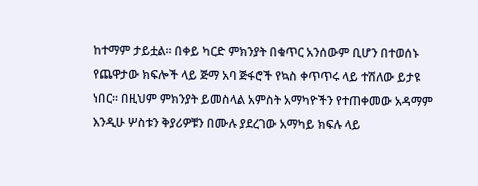ከተማም ታይቷል። በቀይ ካርድ ምክንያት በቁጥር አንሰውም ቢሆን በተወሰኑ የጨዋታው ክፍሎች ላይ ጅማ አባ ጅፋሮች የኳስ ቀጥጥሩ ላይ ተሽለው ይታዩ ነበር። በዚህም ምክንያት ይመስላል አምስት አማካዮችን የተጠቀመው አዳማም እንዲሁ ሦስቱን ቅያሪዎቹን በሙሉ ያደረገው አማካይ ክፍሉ ላይ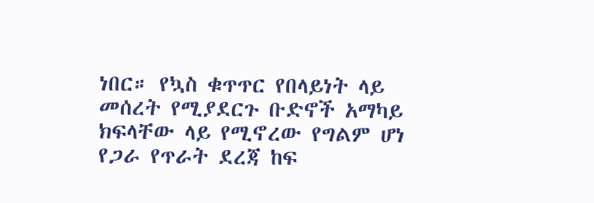ነበር። የኳስ ቁጥጥር የበላይነት ላይ መሰረት የሚያደርጉ ቡድኖች አማካይ ክፍላቸው ላይ የሚኖረው የግልም ሆነ የጋራ የጥራት ደረጃ ከፍ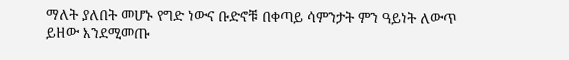ማለት ያለበት መሆኑ የግድ ነውና ቡድኖቹ በቀጣይ ሳምንታት ምን ዓይነት ለውጥ ይዘው እንደሚመጡ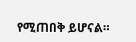የሚጠበቅ ይሆናል።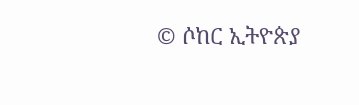© ሶከር ኢትዮጵያ